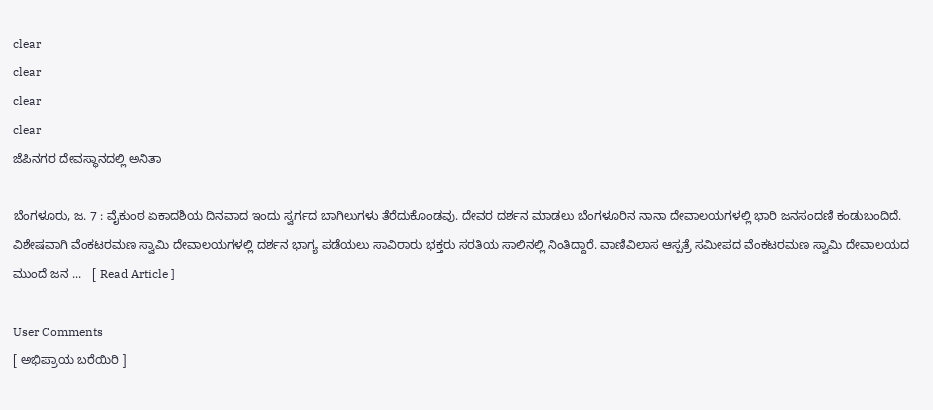clear
clear
clear
clear
ಜೆಪಿನಗರ ದೇವಸ್ಥಾನದಲ್ಲಿ ಅನಿತಾ

ಬೆಂಗಳೂರು, ಜ. 7 : ವೈಕುಂಠ ಏಕಾದಶಿಯ ದಿನವಾದ ಇಂದು ಸ್ವರ್ಗದ ಬಾಗಿಲುಗಳು ತೆರೆದುಕೊಂಡವು. ದೇವರ ದರ್ಶನ ಮಾಡಲು ಬೆಂಗಳೂರಿನ ನಾನಾ ದೇವಾಲಯಗಳಲ್ಲಿ ಭಾರಿ ಜನಸಂದಣಿ ಕಂಡುಬಂದಿದೆ. ವಿಶೇಷವಾಗಿ ವೆಂಕಟರಮಣ ಸ್ವಾಮಿ ದೇವಾಲಯಗಳಲ್ಲಿ ದರ್ಶನ ಭಾಗ್ಯ ಪಡೆಯಲು ಸಾವಿರಾರು ಭಕ್ತರು ಸರತಿಯ ಸಾಲಿನಲ್ಲಿ ನಿಂತಿದ್ದಾರೆ. ವಾಣಿವಿಲಾಸ ಆಸ್ಪತ್ರೆ ಸಮೀಪದ ವೆಂಕಟರಮಣ ಸ್ವಾಮಿ ದೇವಾಲಯದ ಮುಂದೆ ಜನ ...   [ Read Article ]

User Comments
[ ಅಭಿಪ್ರಾಯ ಬರೆಯಿರಿ ]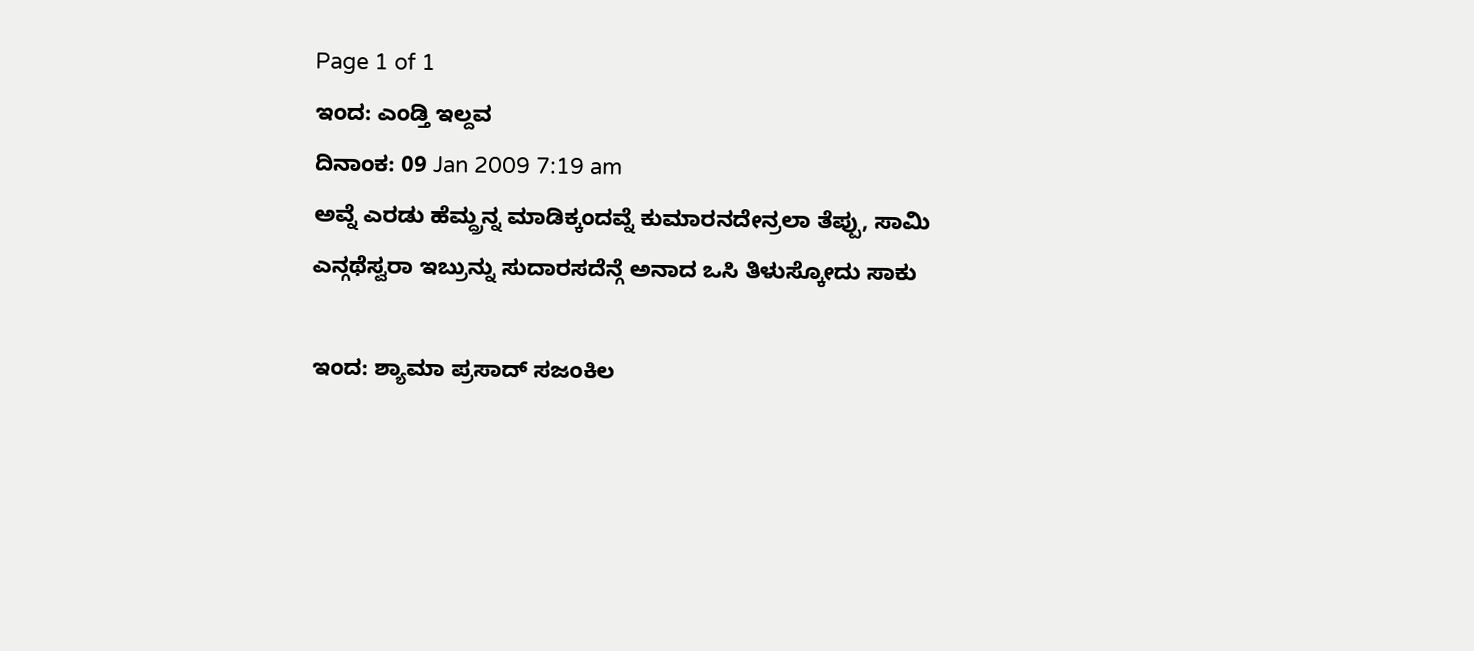Page 1 of 1
ಇಂದ: ಎಂಡ್ತಿ ಇಲ್ದವ
ದಿನಾಂಕ: 09 Jan 2009 7:19 am
ಅವ್ನೆ ಎರಡು ಹೆಮ್ದ್ರನ್ನ ಮಾಡಿಕ್ಕಂದವ್ನೆ ಕುಮಾರನದೇನ್ರಲಾ ತೆಪ್ಪು, ಸಾಮಿ ಎನ್ಗಥೆಸ್ವರಾ ಇಬ್ರುನ್ನು ಸುದಾರಸದೆನ್ಗೆ ಅನಾದ ಒಸಿ ತಿಳುಸ್ಕೋದು ಸಾಕು

ಇಂದ: ಶ್ಯಾಮಾ ಪ್ರಸಾದ್ ಸಜಂಕಿಲ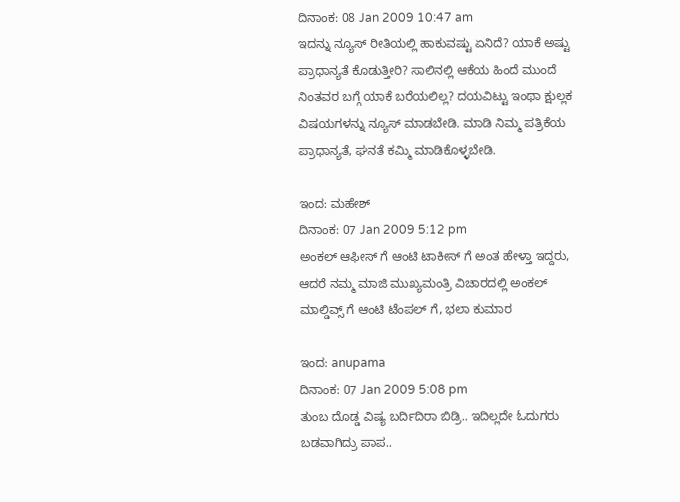ದಿನಾಂಕ: 08 Jan 2009 10:47 am
ಇದನ್ನು ನ್ಯೂಸ್ ರೀತಿಯಲ್ಲಿ ಹಾಕುವಷ್ಟು ಏನಿದೆ? ಯಾಕೆ ಅಷ್ಟು ಪ್ರಾಧಾನ್ಯತೆ ಕೊಡುತ್ತೀರಿ? ಸಾಲಿನಲ್ಲಿ ಆಕೆಯ ಹಿಂದೆ ಮುಂದೆ ನಿಂತವರ ಬಗ್ಗೆ ಯಾಕೆ ಬರೆಯಲಿಲ್ಲ? ದಯವಿಟ್ಟು ಇಂಥಾ ಕ್ಷುಲ್ಲಕ ವಿಷಯಗಳನ್ನು ನ್ಯೂಸ್ ಮಾಡಬೇಡಿ. ಮಾಡಿ ನಿಮ್ಮ ಪತ್ರಿಕೆಯ ಪ್ರಾಧಾನ್ಯತೆ, ಘನತೆ ಕಮ್ಮಿ ಮಾಡಿಕೊಳ್ಳಬೇಡಿ.

ಇಂದ: ಮಹೇಶ್
ದಿನಾಂಕ: 07 Jan 2009 5:12 pm
ಅಂಕಲ್ ಆಫೀಸ್ ಗೆ ಆಂಟಿ ಟಾಕೀಸ್ ಗೆ ಅಂತ ಹೇಳ್ತಾ ಇದ್ದರು, ಆದರೆ ನಮ್ಮ ಮಾಜಿ ಮುಖ್ಯಮಂತ್ರಿ ವಿಚಾರದಲ್ಲಿ ಅಂಕಲ್ ಮಾಲ್ಡಿವ್ಸ್ ಗೆ ಆಂಟಿ ಟೆಂಪಲ್ ಗೆ, ಭಲಾ ಕುಮಾರ

ಇಂದ: anupama
ದಿನಾಂಕ: 07 Jan 2009 5:08 pm
ತುಂಬ ದೊಡ್ಡ ವಿಷ್ಯ ಬರ್ದಿದಿರಾ ಬಿಡ್ರಿ.. ಇದಿಲ್ಲದೇ ಓದುಗರು ಬಡವಾಗಿದ್ರು ಪಾಪ..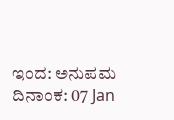ಇಂದ: ಅನುಪಮ
ದಿನಾಂಕ: 07 Jan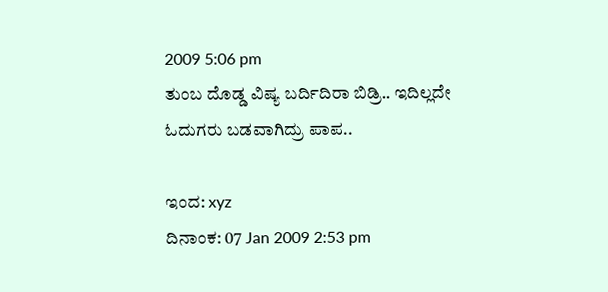2009 5:06 pm
ತುಂಬ ದೊಡ್ಡ ವಿಷ್ಯ ಬರ್ದಿದಿರಾ ಬಿಡ್ರಿ.. ಇದಿಲ್ಲದೇ ಓದುಗರು ಬಡವಾಗಿದ್ರು ಪಾಪ..

ಇಂದ: xyz
ದಿನಾಂಕ: 07 Jan 2009 2:53 pm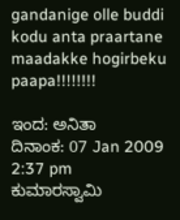gandanige olle buddi kodu anta praartane maadakke hogirbeku paapa!!!!!!!!

ಇಂದ: ಅನಿತಾ
ದಿನಾಂಕ: 07 Jan 2009 2:37 pm
ಕುಮಾರಸ್ವಾಮಿ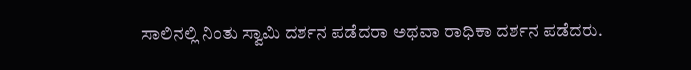ಸಾಲಿನಲ್ಲಿ ನಿಂತು ಸ್ವಾಮಿ ದರ್ಶನ ಪಡೆದರಾ ಅಥವಾ ರಾಧಿಕಾ ದರ್ಶನ ಪಡೆದರು.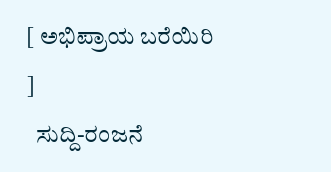[ ಅಭಿಪ್ರಾಯ ಬರೆಯಿರಿ ]
  ಸುದ್ದಿ-ರಂಜನೆ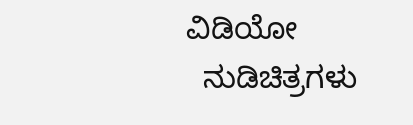ವಿಡಿಯೋ
  ನುಡಿಚಿತ್ರಗಳು